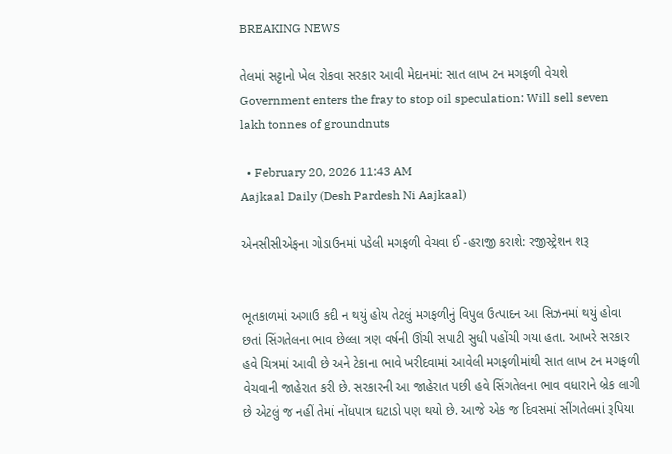BREAKING NEWS

તેલમાં સટ્ટાનો ખેલ રોકવા સરકાર આવી મેદાનમાં: સાત લાખ ટન મગફળી વેચશે Government enters the fray to stop oil speculation: Will sell seven lakh tonnes of groundnuts

  • February 20, 2026 11:43 AM
Aajkaal Daily (Desh Pardesh Ni Aajkaal)

એનસીસીએફના ગોડાઉનમાં પડેલી મગફળી વેચવા ઈ -હરાજી કરાશે: રજીસ્ટ્રેશન શરૂ


ભૂતકાળમાં અગાઉ કદી ન થયું હોય તેટલું મગફળીનું વિપુલ ઉત્પાદન આ સિઝનમાં થયું હોવા છતાં સિંગતેલના ભાવ છેલ્લા ત્રણ વર્ષની ઊંચી સપાટી સુધી પહોંચી ગયા હતા. આખરે સરકાર હવે ચિત્રમાં આવી છે અને ટેકાના ભાવે ખરીદવામાં આવેલી મગફળીમાંથી સાત લાખ ટન મગફળી વેચવાની જાહેરાત કરી છે. સરકારની આ જાહેરાત પછી હવે સિંગતેલના ભાવ વધારાને બ્રેક લાગી છે એટલું જ નહીં તેમાં નોંધપાત્ર ઘટાડો પણ થયો છે. આજે એક જ દિવસમાં સીંગતેલમાં રૂપિયા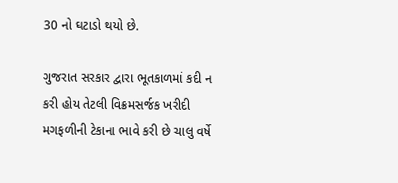30 નો ઘટાડો થયો છે.

ગુજરાત સરકાર દ્વારા ભૂતકાળમાં કદી ન કરી હોય તેટલી વિક્રમસર્જક ખરીદી મગફળીની ટેકાના ભાવે કરી છે ચાલુ વર્ષે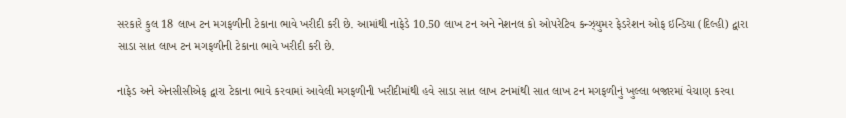સરકારે કુલ 18 લાખ ટન મગફળીની ટેકાના ભાવે ખરીદી કરી છે. આમાંથી નાફેડે 10.50 લાખ ટન અને નેશનલ કો ઓપરેટિવ કન્ઝ્યુમર ફેડરેશન ઓફ ઇન્ડિયા (દિલ્હી) દ્વારા સાડા સાત લાખ ટન મગફળીની ટેકાના ભાવે ખરીદી કરી છે.

નાફેડ અને એનસીસીએફ દ્વારા ટેકાના ભાવે કરવામાં આવેલી મગફળીની ખરીદીમાંથી હવે સાડા સાત લાખ ટનમાંથી સાત લાખ ટન મગફળીનું ખુલ્લા બજારમાં વેચાણ કરવા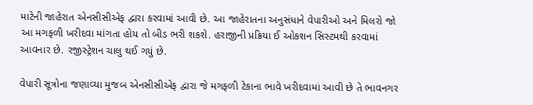માટેની જાહેરાત એનસીસીએફ દ્વારા કરવામાં આવી છે. આ જાહેરાતના અનુસંધાને વેપારીઓ અને મિલરો જો આ મગફળી ખરીદવા માંગતા હોય તો બીડ ભરી શકશે. હરાજીની પ્રક્રિયા ઈ ઓકશન સિસ્ટમથી કરવામાં આવનાર છે. રજીસ્ટ્રેશન ચાલુ થઈ ગયું છે.

વેપારી સૂત્રોના જણાવ્યા મુજબ એનસીસીએફ દ્વારા જે મગફળી ટેકાના ભાવે ખરીદવામાં આવી છે તે ભાવનગર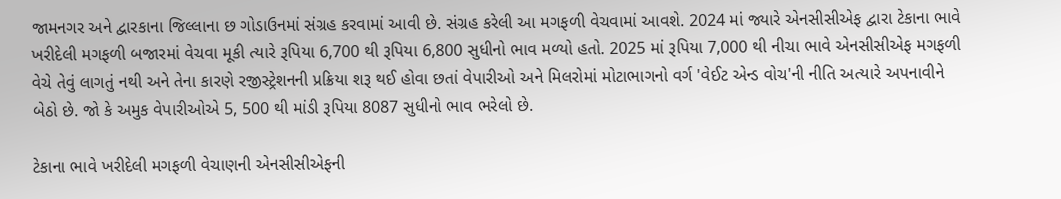જામનગર અને દ્વારકાના જિલ્લાના છ ગોડાઉનમાં સંગ્રહ કરવામાં આવી છે. સંગ્રહ કરેલી આ મગફળી વેચવામાં આવશે. 2024 માં જ્યારે એનસીસીએફ દ્વારા ટેકાના ભાવે ખરીદેલી મગફળી બજારમાં વેચવા મૂકી ત્યારે રૂપિયા 6,700 થી રૂપિયા 6,800 સુધીનો ભાવ મળ્યો હતો. 2025 માં રૂપિયા 7,000 થી નીચા ભાવે એનસીસીએફ મગફળી વેચે તેવું લાગતું નથી અને તેના કારણે રજીસ્ટ્રેશનની પ્રક્રિયા શરૂ થઈ હોવા છતાં વેપારીઓ અને મિલરોમાં મોટાભાગનો વર્ગ 'વેઈટ એન્ડ વોચ'ની નીતિ અત્યારે અપનાવીને બેઠો છે. જો કે અમુક વેપારીઓએ 5, 500 થી માંડી રૂપિયા 8087 સુધીનો ભાવ ભરેલો છે.

ટેકાના ભાવે ખરીદેલી મગફળી વેચાણની એનસીસીએફની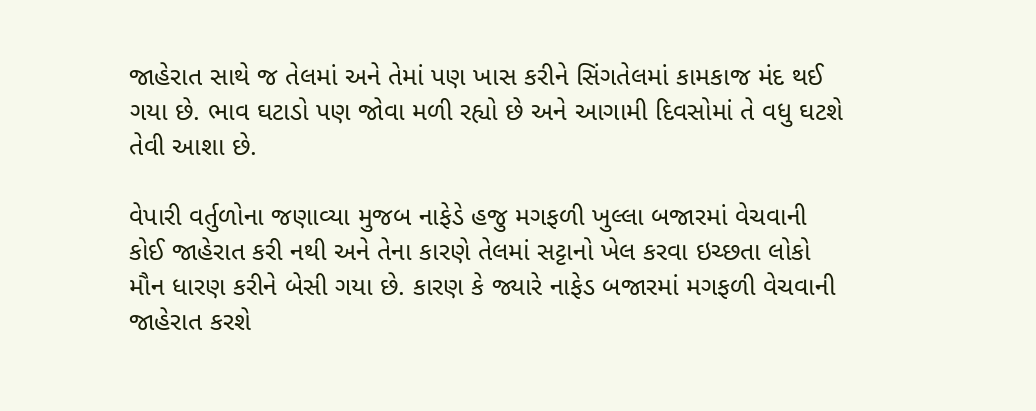જાહેરાત સાથે જ તેલમાં અને તેમાં પણ ખાસ કરીને સિંગતેલમાં કામકાજ મંદ થઈ ગયા છે. ભાવ ઘટાડો પણ જોવા મળી રહ્યો છે અને આગામી દિવસોમાં તે વધુ ઘટશે તેવી આશા છે.

વેપારી વર્તુળોના જણાવ્યા મુજબ નાફેડે હજુ મગફળી ખુલ્લા બજારમાં વેચવાની કોઈ જાહેરાત કરી નથી અને તેના કારણે તેલમાં સટ્ટાનો ખેલ કરવા ઇચ્છતા લોકો મૌન ધારણ કરીને બેસી ગયા છે. કારણ કે જ્યારે નાફેડ બજારમાં મગફળી વેચવાની જાહેરાત કરશે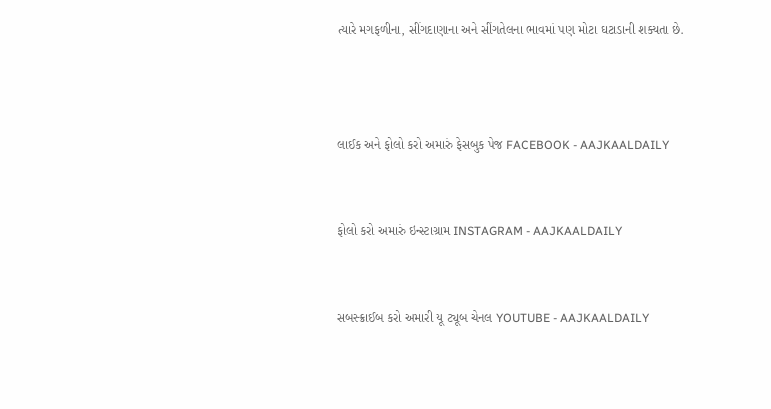ત્યારે મગફળીના, સીંગદાણાના અને સીંગતેલના ભાવમાં પણ મોટા ઘટાડાની શક્યતા છે.



લાઈક અને ફોલો કરો અમારું ફેસબુક પેજ FACEBOOK - AAJKAALDAILY


ફોલો કરો અમારું ઇન્સ્ટાગ્રામ INSTAGRAM - AAJKAALDAILY


સબસ્ક્રાઈબ કરો અમારી યૂ ટ્યૂબ ચેનલ YOUTUBE - AAJKAALDAILY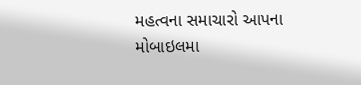મહત્વના સમાચારો આપના મોબાઇલમા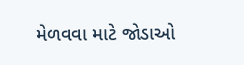મેળવવા માટે જોડાઓ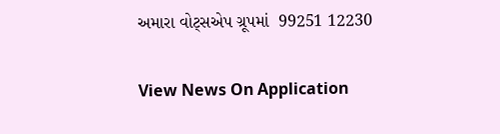અમારા વોટ્સએપ ગ્રૂપમાં  99251 12230

View News On Application